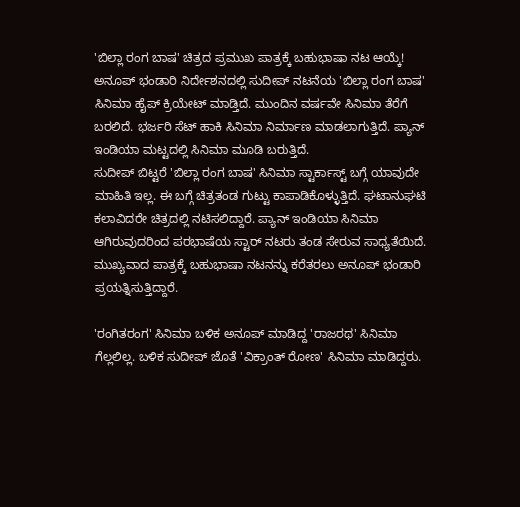'ಬಿಲ್ಲಾ ರಂಗ ಬಾಷ' ಚಿತ್ರದ ಪ್ರಮುಖ ಪಾತ್ರಕ್ಕೆ ಬಹುಭಾಷಾ ನಟ ಆಯ್ಕೆ!
ಅನೂಪ್ ಭಂಡಾರಿ ನಿರ್ದೇಶನದಲ್ಲಿ ಸುದೀಪ್ ನಟನೆಯ 'ಬಿಲ್ಲಾ ರಂಗ ಬಾಷ' ಸಿನಿಮಾ ಹೈಪ್ ಕ್ರಿಯೇಟ್ ಮಾಡ್ತಿದೆ. ಮುಂದಿನ ವರ್ಷವೇ ಸಿನಿಮಾ ತೆರೆಗೆ ಬರಲಿದೆ. ಭರ್ಜರಿ ಸೆಟ್ ಹಾಕಿ ಸಿನಿಮಾ ನಿರ್ಮಾಣ ಮಾಡಲಾಗುತ್ತಿದೆ. ಪ್ಯಾನ್ ಇಂಡಿಯಾ ಮಟ್ಟದಲ್ಲಿ ಸಿನಿಮಾ ಮೂಡಿ ಬರುತ್ತಿದೆ.
ಸುದೀಪ್ ಬಿಟ್ಟರೆ 'ಬಿಲ್ಲಾ ರಂಗ ಬಾಷ' ಸಿನಿಮಾ ಸ್ಟಾರ್ಕಾಸ್ಟ್ ಬಗ್ಗೆ ಯಾವುದೇ ಮಾಹಿತಿ ಇಲ್ಲ. ಈ ಬಗ್ಗೆ ಚಿತ್ರತಂಡ ಗುಟ್ಟು ಕಾಪಾಡಿಕೊಳ್ಳುತ್ತಿದೆ. ಘಟಾನುಘಟಿ ಕಲಾವಿದರೇ ಚಿತ್ರದಲ್ಲಿ ನಟಿಸಲಿದ್ದಾರೆ. ಪ್ಯಾನ್ ಇಂಡಿಯಾ ಸಿನಿಮಾ ಆಗಿರುವುದರಿಂದ ಪರಭಾಷೆಯ ಸ್ಟಾರ್ ನಟರು ತಂಡ ಸೇರುವ ಸಾಧ್ಯತೆಯಿದೆ. ಮುಖ್ಯವಾದ ಪಾತ್ರಕ್ಕೆ ಬಹುಭಾಷಾ ನಟನನ್ನು ಕರೆತರಲು ಅನೂಪ್ ಭಂಡಾರಿ ಪ್ರಯತ್ನಿಸುತ್ತಿದ್ದಾರೆ.

'ರಂಗಿತರಂಗ' ಸಿನಿಮಾ ಬಳಿಕ ಅನೂಪ್ ಮಾಡಿದ್ದ 'ರಾಜರಥ' ಸಿನಿಮಾ ಗೆಲ್ಲಲಿಲ್ಲ. ಬಳಿಕ ಸುದೀಪ್ ಜೊತೆ 'ವಿಕ್ರಾಂತ್ ರೋಣ' ಸಿನಿಮಾ ಮಾಡಿದ್ದರು.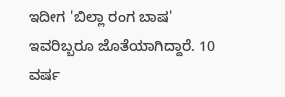ಇದೀಗ 'ಬಿಲ್ಲಾ ರಂಗ ಬಾಷ' ಇವರಿಬ್ಬರೂ ಜೊತೆಯಾಗಿದ್ದಾರೆ. 10 ವರ್ಷ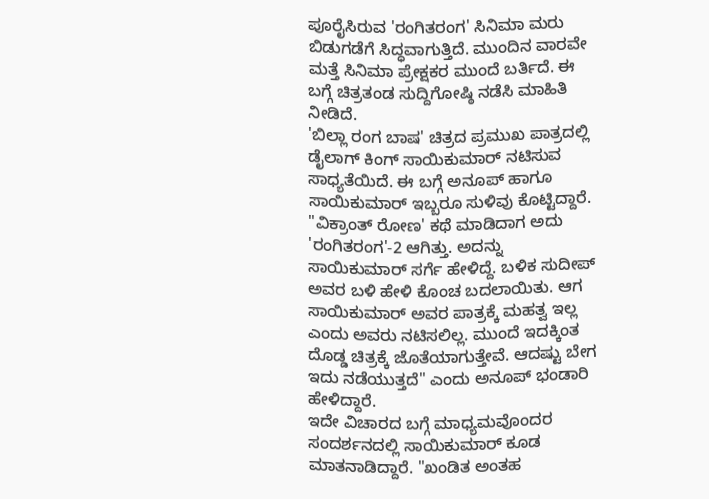ಪೂರೈಸಿರುವ 'ರಂಗಿತರಂಗ' ಸಿನಿಮಾ ಮರು ಬಿಡುಗಡೆಗೆ ಸಿದ್ಧವಾಗುತ್ತಿದೆ. ಮುಂದಿನ ವಾರವೇ ಮತ್ತೆ ಸಿನಿಮಾ ಪ್ರೇಕ್ಷಕರ ಮುಂದೆ ಬರ್ತಿದೆ. ಈ ಬಗ್ಗೆ ಚಿತ್ರತಂಡ ಸುದ್ದಿಗೋಷ್ಠಿ ನಡೆಸಿ ಮಾಹಿತಿ ನೀಡಿದೆ.
'ಬಿಲ್ಲಾ ರಂಗ ಬಾಷ' ಚಿತ್ರದ ಪ್ರಮುಖ ಪಾತ್ರದಲ್ಲಿ ಡೈಲಾಗ್ ಕಿಂಗ್ ಸಾಯಿಕುಮಾರ್ ನಟಿಸುವ ಸಾಧ್ಯತೆಯಿದೆ. ಈ ಬಗ್ಗೆ ಅನೂಪ್ ಹಾಗೂ ಸಾಯಿಕುಮಾರ್ ಇಬ್ಬರೂ ಸುಳಿವು ಕೊಟ್ಟಿದ್ದಾರೆ. "ವಿಕ್ರಾಂತ್ ರೋಣ' ಕಥೆ ಮಾಡಿದಾಗ ಅದು 'ರಂಗಿತರಂಗ'-2 ಆಗಿತ್ತು. ಅದನ್ನು ಸಾಯಿಕುಮಾರ್ ಸರ್ಗೆ ಹೇಳಿದ್ದೆ. ಬಳಿಕ ಸುದೀಪ್ ಅವರ ಬಳಿ ಹೇಳಿ ಕೊಂಚ ಬದಲಾಯಿತು. ಆಗ ಸಾಯಿಕುಮಾರ್ ಅವರ ಪಾತ್ರಕ್ಕೆ ಮಹತ್ವ ಇಲ್ಲ ಎಂದು ಅವರು ನಟಿಸಲಿಲ್ಲ. ಮುಂದೆ ಇದಕ್ಕಿಂತ ದೊಡ್ಡ ಚಿತ್ರಕ್ಕೆ ಜೊತೆಯಾಗುತ್ತೇವೆ. ಆದಷ್ಟು ಬೇಗ ಇದು ನಡೆಯುತ್ತದೆ" ಎಂದು ಅನೂಪ್ ಭಂಡಾರಿ ಹೇಳಿದ್ದಾರೆ.
ಇದೇ ವಿಚಾರದ ಬಗ್ಗೆ ಮಾಧ್ಯಮವೊಂದರ ಸಂದರ್ಶನದಲ್ಲಿ ಸಾಯಿಕುಮಾರ್ ಕೂಡ ಮಾತನಾಡಿದ್ದಾರೆ. "ಖಂಡಿತ ಅಂತಹ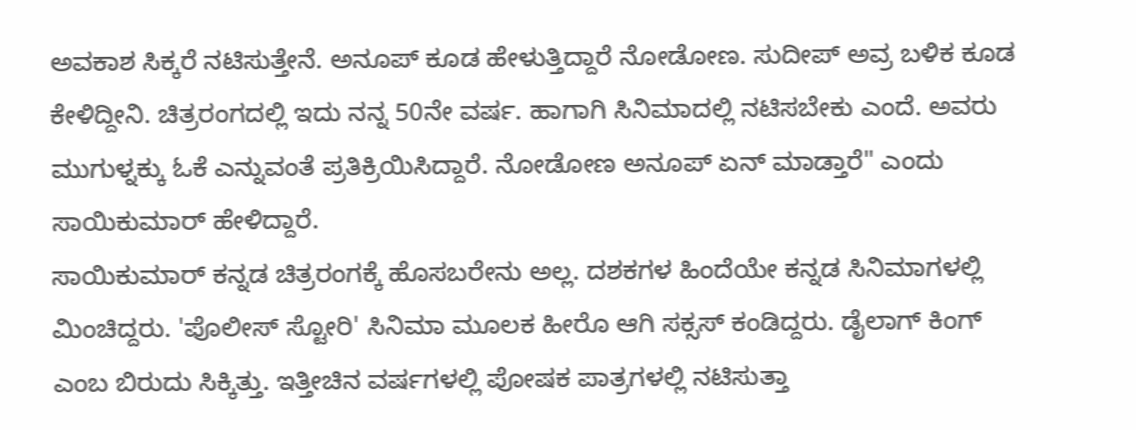ಅವಕಾಶ ಸಿಕ್ಕರೆ ನಟಿಸುತ್ತೇನೆ. ಅನೂಪ್ ಕೂಡ ಹೇಳುತ್ತಿದ್ದಾರೆ ನೋಡೋಣ. ಸುದೀಪ್ ಅವ್ರ ಬಳಿಕ ಕೂಡ ಕೇಳಿದ್ದೀನಿ. ಚಿತ್ರರಂಗದಲ್ಲಿ ಇದು ನನ್ನ 50ನೇ ವರ್ಷ. ಹಾಗಾಗಿ ಸಿನಿಮಾದಲ್ಲಿ ನಟಿಸಬೇಕು ಎಂದೆ. ಅವರು ಮುಗುಳ್ನಕ್ಕು ಓಕೆ ಎನ್ನುವಂತೆ ಪ್ರತಿಕ್ರಿಯಿಸಿದ್ದಾರೆ. ನೋಡೋಣ ಅನೂಪ್ ಏನ್ ಮಾಡ್ತಾರೆ" ಎಂದು ಸಾಯಿಕುಮಾರ್ ಹೇಳಿದ್ದಾರೆ.
ಸಾಯಿಕುಮಾರ್ ಕನ್ನಡ ಚಿತ್ರರಂಗಕ್ಕೆ ಹೊಸಬರೇನು ಅಲ್ಲ. ದಶಕಗಳ ಹಿಂದೆಯೇ ಕನ್ನಡ ಸಿನಿಮಾಗಳಲ್ಲಿ ಮಿಂಚಿದ್ದರು. 'ಪೊಲೀಸ್ ಸ್ಟೋರಿ' ಸಿನಿಮಾ ಮೂಲಕ ಹೀರೊ ಆಗಿ ಸಕ್ಸಸ್ ಕಂಡಿದ್ದರು. ಡೈಲಾಗ್ ಕಿಂಗ್ ಎಂಬ ಬಿರುದು ಸಿಕ್ಕಿತ್ತು. ಇತ್ತೀಚಿನ ವರ್ಷಗಳಲ್ಲಿ ಪೋಷಕ ಪಾತ್ರಗಳಲ್ಲಿ ನಟಿಸುತ್ತಾ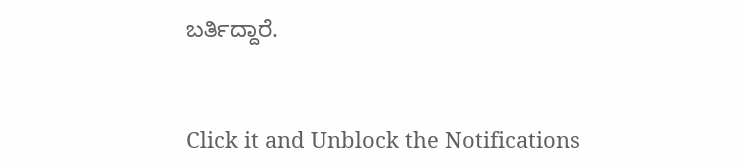ಬರ್ತಿದ್ದಾರೆ.


Click it and Unblock the Notifications